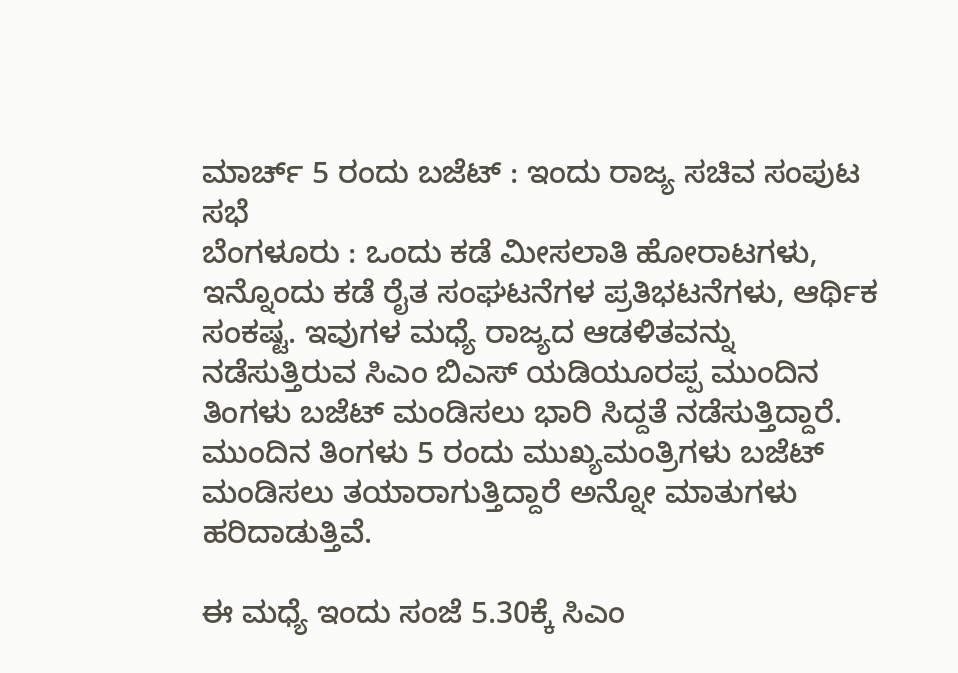ಮಾರ್ಚ್ 5 ರಂದು ಬಜೆಟ್ : ಇಂದು ರಾಜ್ಯ ಸಚಿವ ಸಂಪುಟ ಸಭೆ
ಬೆಂಗಳೂರು : ಒಂದು ಕಡೆ ಮೀಸಲಾತಿ ಹೋರಾಟಗಳು, ಇನ್ನೊಂದು ಕಡೆ ರೈತ ಸಂಘಟನೆಗಳ ಪ್ರತಿಭಟನೆಗಳು, ಆರ್ಥಿಕ ಸಂಕಷ್ಟ. ಇವುಗಳ ಮಧ್ಯೆ ರಾಜ್ಯದ ಆಡಳಿತವನ್ನು ನಡೆಸುತ್ತಿರುವ ಸಿಎಂ ಬಿಎಸ್ ಯಡಿಯೂರಪ್ಪ ಮುಂದಿನ ತಿಂಗಳು ಬಜೆಟ್ ಮಂಡಿಸಲು ಭಾರಿ ಸಿದ್ದತೆ ನಡೆಸುತ್ತಿದ್ದಾರೆ. ಮುಂದಿನ ತಿಂಗಳು 5 ರಂದು ಮುಖ್ಯಮಂತ್ರಿಗಳು ಬಜೆಟ್ ಮಂಡಿಸಲು ತಯಾರಾಗುತ್ತಿದ್ದಾರೆ ಅನ್ನೋ ಮಾತುಗಳು ಹರಿದಾಡುತ್ತಿವೆ.

ಈ ಮಧ್ಯೆ ಇಂದು ಸಂಜೆ 5.30ಕ್ಕೆ ಸಿಎಂ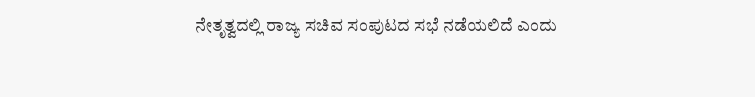ನೇತೃತ್ವದಲ್ಲಿ ರಾಜ್ಯ ಸಚಿವ ಸಂಪುಟದ ಸಭೆ ನಡೆಯಲಿದೆ ಎಂದು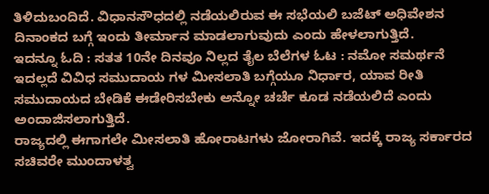ತಿಳಿದುಬಂದಿದೆ. ವಿಧಾನಸೌಧದಲ್ಲಿ ನಡೆಯಲಿರುವ ಈ ಸಭೆಯಲಿ ಬಜೆಟ್ ಅಧಿವೇಶನ ದಿನಾಂಕದ ಬಗ್ಗೆ ಇಂದು ತೀರ್ಮಾನ ಮಾಡಲಾಗುವುದು ಎಂದು ಹೇಳಲಾಗುತ್ತಿದೆ.
ಇದನ್ನೂ ಓದಿ : ಸತತ 10ನೇ ದಿನವೂ ನಿಲ್ಲದ ತೈಲ ಬೆಲೆಗಳ ಓಟ : ನಮೋ ಸಮರ್ಥನೆ
ಇದಲ್ಲದೆ ವಿವಿಧ ಸಮುದಾಯ ಗಳ ಮೀಸಲಾತಿ ಬಗ್ಗೆಯೂ ನಿರ್ಧಾರ, ಯಾವ ರೀತಿ ಸಮುದಾಯದ ಬೇಡಿಕೆ ಈಡೇರಿಸಬೇಕು ಅನ್ನೋ ಚರ್ಚೆ ಕೂಡ ನಡೆಯಲಿದೆ ಎಂದು ಅಂದಾಜಿಸಲಾಗುತ್ತಿದೆ.
ರಾಜ್ಯದಲ್ಲಿ ಈಗಾಗಲೇ ಮೀಸಲಾತಿ ಹೋರಾಟಗಳು ಜೋರಾಗಿವೆ. ಇದಕ್ಕೆ ರಾಜ್ಯ ಸರ್ಕಾರದ ಸಚಿವರೇ ಮುಂದಾಳತ್ವ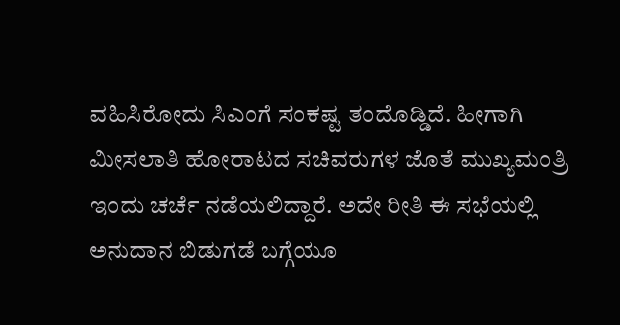ವಹಿಸಿರೋದು ಸಿಎಂಗೆ ಸಂಕಷ್ಟ ತಂದೊಡ್ಡಿದೆ. ಹೀಗಾಗಿ ಮೀಸಲಾತಿ ಹೋರಾಟದ ಸಚಿವರುಗಳ ಜೊತೆ ಮುಖ್ಯಮಂತ್ರಿ ಇಂದು ಚರ್ಚೆ ನಡೆಯಲಿದ್ದಾರೆ. ಅದೇ ರೀತಿ ಈ ಸಭೆಯಲ್ಲಿ ಅನುದಾನ ಬಿಡುಗಡೆ ಬಗ್ಗೆಯೂ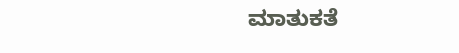ಮಾತುಕತೆ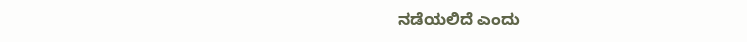ನಡೆಯಲಿದೆ ಎಂದು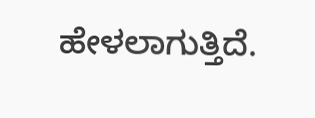ಹೇಳಲಾಗುತ್ತಿದೆ.